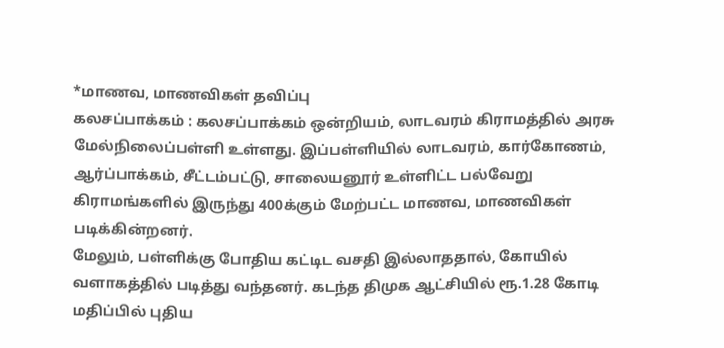*மாணவ, மாணவிகள் தவிப்பு
கலசப்பாக்கம் : கலசப்பாக்கம் ஒன்றியம், லாடவரம் கிராமத்தில் அரசு மேல்நிலைப்பள்ளி உள்ளது. இப்பள்ளியில் லாடவரம், கார்கோணம், ஆர்ப்பாக்கம், சீட்டம்பட்டு, சாலையனூர் உள்ளிட்ட பல்வேறு கிராமங்களில் இருந்து 400க்கும் மேற்பட்ட மாணவ, மாணவிகள் படிக்கின்றனர்.
மேலும், பள்ளிக்கு போதிய கட்டிட வசதி இல்லாததால், கோயில் வளாகத்தில் படித்து வந்தனர். கடந்த திமுக ஆட்சியில் ரூ.1.28 கோடி மதிப்பில் புதிய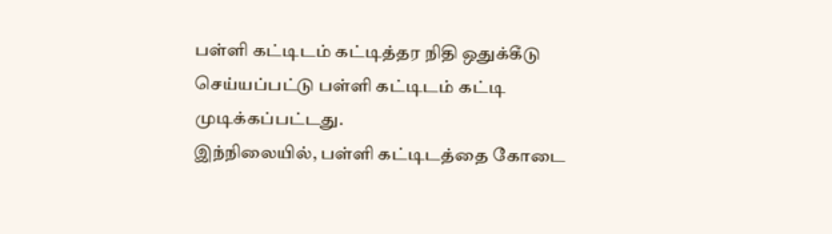பள்ளி கட்டிடம் கட்டித்தர நிதி ஒதுக்கீடு செய்யப்பட்டு பள்ளி கட்டிடம் கட்டி முடிக்கப்பட்டது.
இந்நிலையில், பள்ளி கட்டிடத்தை கோடை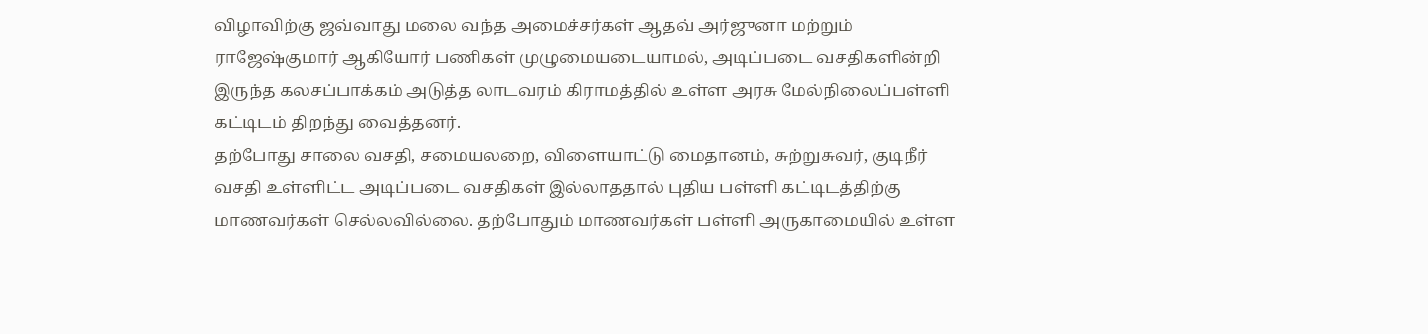விழாவிற்கு ஜவ்வாது மலை வந்த அமைச்சர்கள் ஆதவ் அர்ஜுனா மற்றும் ராஜேஷ்குமார் ஆகியோர் பணிகள் முழுமையடையாமல், அடிப்படை வசதிகளின்றி இருந்த கலசப்பாக்கம் அடுத்த லாடவரம் கிராமத்தில் உள்ள அரசு மேல்நிலைப்பள்ளி கட்டிடம் திறந்து வைத்தனர்.
தற்போது சாலை வசதி, சமையலறை, விளையாட்டு மைதானம், சுற்றுசுவர், குடிநீர் வசதி உள்ளிட்ட அடிப்படை வசதிகள் இல்லாததால் புதிய பள்ளி கட்டிடத்திற்கு மாணவர்கள் செல்லவில்லை. தற்போதும் மாணவர்கள் பள்ளி அருகாமையில் உள்ள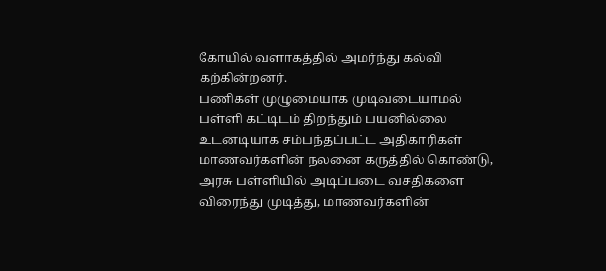கோயில் வளாகத்தில் அமர்ந்து கல்வி கற்கின்றனர்.
பணிகள் முழுமையாக முடிவடையாமல் பள்ளி கட்டிடம் திறந்தும் பயனில்லை உடனடியாக சம்பந்தப்பட்ட அதிகாரிகள் மாணவர்களின் நலனை கருத்தில் கொண்டு, அரசு பள்ளியில் அடிப்படை வசதிகளை விரைந்து முடித்து, மாணவர்களின்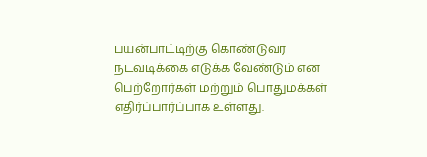பயன்பாட்டிற்கு கொண்டுவர நடவடிக்கை எடுக்க வேண்டும் என பெற்றோர்கள் மற்றும் பொதுமக்கள் எதிர்ப்பார்ப்பாக உள்ளது.